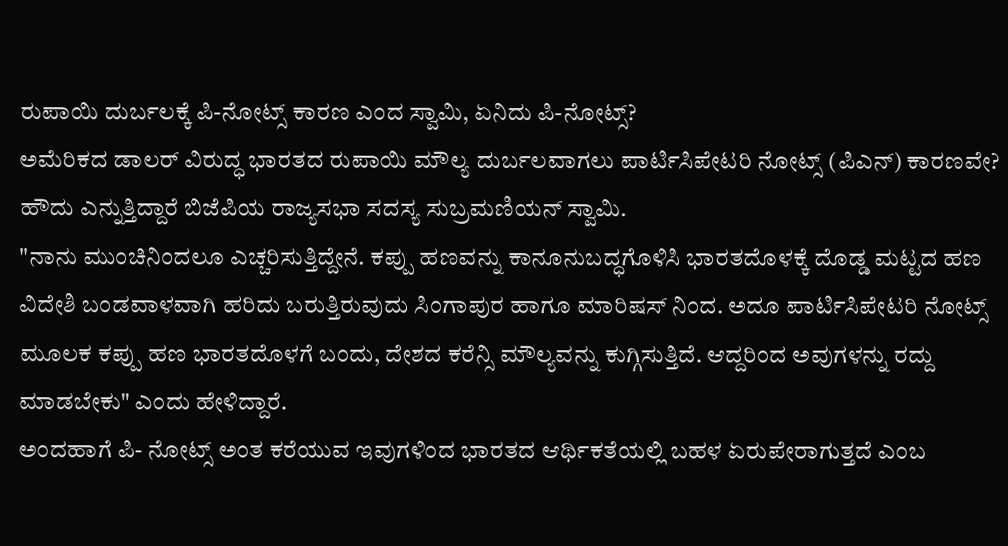ರುಪಾಯಿ ದುರ್ಬಲಕ್ಕೆ ಪಿ-ನೋಟ್ಸ್ ಕಾರಣ ಎಂದ ಸ್ವಾಮಿ, ಏನಿದು ಪಿ-ನೋಟ್ಸ್?
ಅಮೆರಿಕದ ಡಾಲರ್ ವಿರುದ್ಧ ಭಾರತದ ರುಪಾಯಿ ಮೌಲ್ಯ ದುರ್ಬಲವಾಗಲು ಪಾರ್ಟಿಸಿಪೇಟರಿ ನೋಟ್ಸ್ (ಪಿಎನ್) ಕಾರಣವೇ? ಹೌದು ಎನ್ನುತ್ತಿದ್ದಾರೆ ಬಿಜೆಪಿಯ ರಾಜ್ಯಸಭಾ ಸದಸ್ಯ ಸುಬ್ರಮಣಿಯನ್ ಸ್ವಾಮಿ.
"ನಾನು ಮುಂಚಿನಿಂದಲೂ ಎಚ್ಚರಿಸುತ್ತಿದ್ದೇನೆ. ಕಪ್ಪು ಹಣವನ್ನು ಕಾನೂನುಬದ್ಧಗೊಳಿಸಿ ಭಾರತದೊಳಕ್ಕೆ ದೊಡ್ಡ ಮಟ್ಟದ ಹಣ ವಿದೇಶಿ ಬಂಡವಾಳವಾಗಿ ಹರಿದು ಬರುತ್ತಿರುವುದು ಸಿಂಗಾಪುರ ಹಾಗೂ ಮಾರಿಷಸ್ ನಿಂದ. ಅದೂ ಪಾರ್ಟಿಸಿಪೇಟರಿ ನೋಟ್ಸ್ ಮೂಲಕ ಕಪ್ಪು ಹಣ ಭಾರತದೊಳಗೆ ಬಂದು, ದೇಶದ ಕರೆನ್ಸಿ ಮೌಲ್ಯವನ್ನು ಕುಗ್ಗಿಸುತ್ತಿದೆ. ಆದ್ದರಿಂದ ಅವುಗಳನ್ನು ರದ್ದು ಮಾಡಬೇಕು" ಎಂದು ಹೇಳಿದ್ದಾರೆ.
ಅಂದಹಾಗೆ ಪಿ- ನೋಟ್ಸ್ ಅಂತ ಕರೆಯುವ ಇವುಗಳಿಂದ ಭಾರತದ ಆರ್ಥಿಕತೆಯಲ್ಲಿ ಬಹಳ ಏರುಪೇರಾಗುತ್ತದೆ ಎಂಬ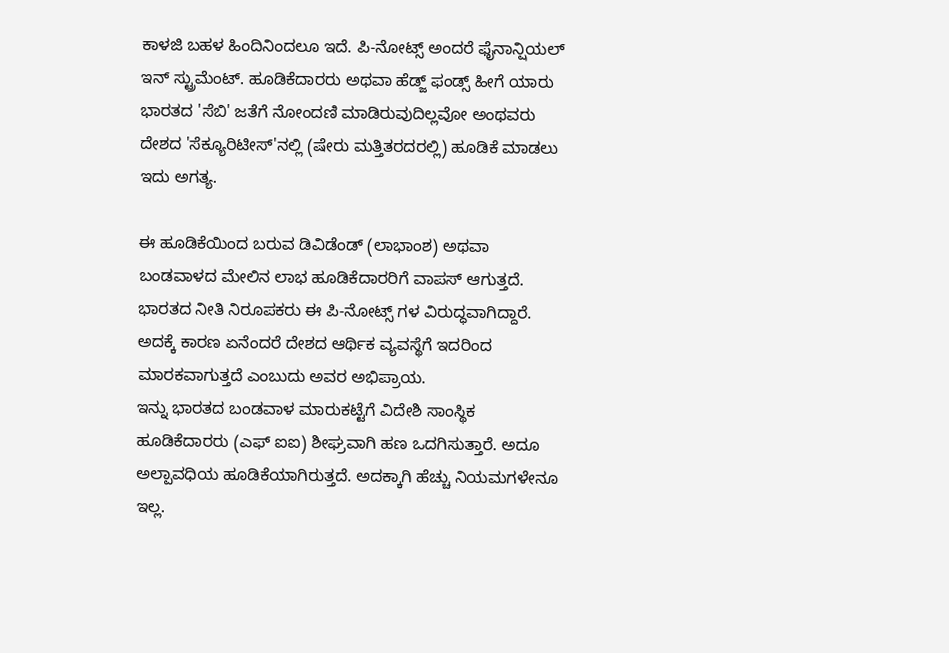ಕಾಳಜಿ ಬಹಳ ಹಿಂದಿನಿಂದಲೂ ಇದೆ. ಪಿ-ನೋಟ್ಸ್ ಅಂದರೆ ಫೈನಾನ್ಷಿಯಲ್ ಇನ್ ಸ್ಟ್ರುಮೆಂಟ್. ಹೂಡಿಕೆದಾರರು ಅಥವಾ ಹೆಡ್ಜ್ ಫಂಡ್ಸ್ ಹೀಗೆ ಯಾರು ಭಾರತದ 'ಸೆಬಿ' ಜತೆಗೆ ನೋಂದಣಿ ಮಾಡಿರುವುದಿಲ್ಲವೋ ಅಂಥವರು ದೇಶದ 'ಸೆಕ್ಯೂರಿಟೀಸ್'ನಲ್ಲಿ (ಷೇರು ಮತ್ತಿತರದರಲ್ಲಿ) ಹೂಡಿಕೆ ಮಾಡಲು ಇದು ಅಗತ್ಯ.

ಈ ಹೂಡಿಕೆಯಿಂದ ಬರುವ ಡಿವಿಡೆಂಡ್ (ಲಾಭಾಂಶ) ಅಥವಾ ಬಂಡವಾಳದ ಮೇಲಿನ ಲಾಭ ಹೂಡಿಕೆದಾರರಿಗೆ ವಾಪಸ್ ಆಗುತ್ತದೆ. ಭಾರತದ ನೀತಿ ನಿರೂಪಕರು ಈ ಪಿ-ನೋಟ್ಸ್ ಗಳ ವಿರುದ್ಧವಾಗಿದ್ದಾರೆ. ಅದಕ್ಕೆ ಕಾರಣ ಏನೆಂದರೆ ದೇಶದ ಆರ್ಥಿಕ ವ್ಯವಸ್ಥೆಗೆ ಇದರಿಂದ ಮಾರಕವಾಗುತ್ತದೆ ಎಂಬುದು ಅವರ ಅಭಿಪ್ರಾಯ.
ಇನ್ನು ಭಾರತದ ಬಂಡವಾಳ ಮಾರುಕಟ್ಟೆಗೆ ವಿದೇಶಿ ಸಾಂಸ್ಥಿಕ ಹೂಡಿಕೆದಾರರು (ಎಫ್ ಐಐ) ಶೀಘ್ರವಾಗಿ ಹಣ ಒದಗಿಸುತ್ತಾರೆ. ಅದೂ ಅಲ್ಪಾವಧಿಯ ಹೂಡಿಕೆಯಾಗಿರುತ್ತದೆ. ಅದಕ್ಕಾಗಿ ಹೆಚ್ಚು ನಿಯಮಗಳೇನೂ ಇಲ್ಲ.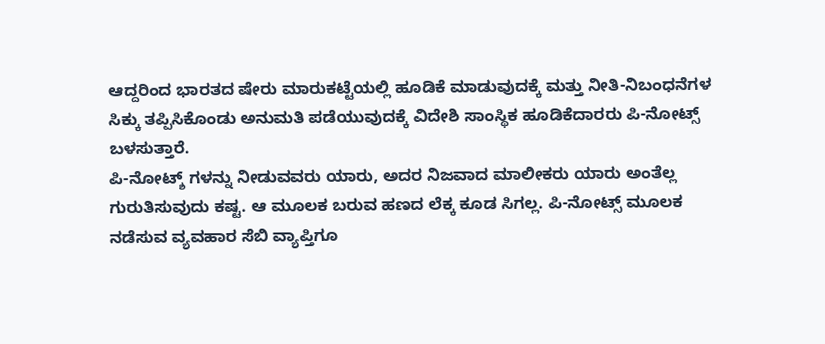ಆದ್ದರಿಂದ ಭಾರತದ ಷೇರು ಮಾರುಕಟ್ಟೆಯಲ್ಲಿ ಹೂಡಿಕೆ ಮಾಡುವುದಕ್ಕೆ ಮತ್ತು ನೀತಿ-ನಿಬಂಧನೆಗಳ ಸಿಕ್ಕು ತಪ್ಪಿಸಿಕೊಂಡು ಅನುಮತಿ ಪಡೆಯುವುದಕ್ಕೆ ವಿದೇಶಿ ಸಾಂಸ್ಥಿಕ ಹೂಡಿಕೆದಾರರು ಪಿ-ನೋಟ್ಸ್ ಬಳಸುತ್ತಾರೆ.
ಪಿ-ನೋಟ್ಶ್ ಗಳನ್ನು ನೀಡುವವರು ಯಾರು, ಅದರ ನಿಜವಾದ ಮಾಲೀಕರು ಯಾರು ಅಂತೆಲ್ಲ ಗುರುತಿಸುವುದು ಕಷ್ಟ. ಆ ಮೂಲಕ ಬರುವ ಹಣದ ಲೆಕ್ಕ ಕೂಡ ಸಿಗಲ್ಲ. ಪಿ-ನೋಟ್ಸ್ ಮೂಲಕ ನಡೆಸುವ ವ್ಯವಹಾರ ಸೆಬಿ ವ್ಯಾಪ್ತಿಗೂ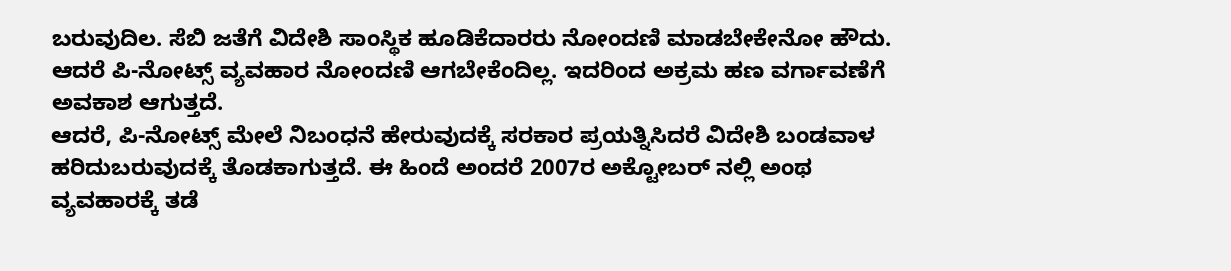ಬರುವುದಿಲ. ಸೆಬಿ ಜತೆಗೆ ವಿದೇಶಿ ಸಾಂಸ್ಥಿಕ ಹೂಡಿಕೆದಾರರು ನೋಂದಣಿ ಮಾಡಬೇಕೇನೋ ಹೌದು. ಆದರೆ ಪಿ-ನೋಟ್ಸ್ ವ್ಯವಹಾರ ನೋಂದಣಿ ಆಗಬೇಕೆಂದಿಲ್ಲ. ಇದರಿಂದ ಅಕ್ರಮ ಹಣ ವರ್ಗಾವಣೆಗೆ ಅವಕಾಶ ಆಗುತ್ತದೆ.
ಆದರೆ, ಪಿ-ನೋಟ್ಸ್ ಮೇಲೆ ನಿಬಂಧನೆ ಹೇರುವುದಕ್ಕೆ ಸರಕಾರ ಪ್ರಯತ್ನಿಸಿದರೆ ವಿದೇಶಿ ಬಂಡವಾಳ ಹರಿದುಬರುವುದಕ್ಕೆ ತೊಡಕಾಗುತ್ತದೆ. ಈ ಹಿಂದೆ ಅಂದರೆ 2007ರ ಅಕ್ಟೋಬರ್ ನಲ್ಲಿ ಅಂಥ ವ್ಯವಹಾರಕ್ಕೆ ತಡೆ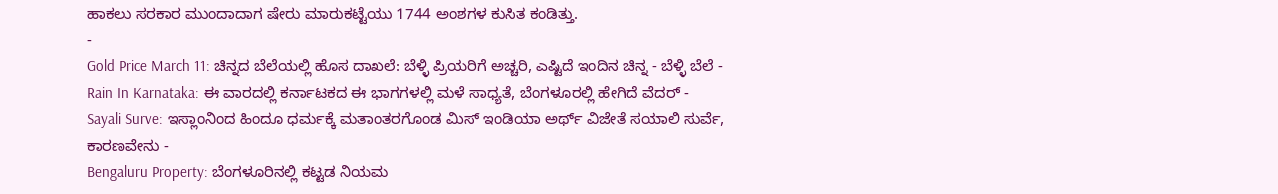ಹಾಕಲು ಸರಕಾರ ಮುಂದಾದಾಗ ಷೇರು ಮಾರುಕಟ್ಟೆಯು 1744 ಅಂಶಗಳ ಕುಸಿತ ಕಂಡಿತ್ತು.
-
Gold Price March 11: ಚಿನ್ನದ ಬೆಲೆಯಲ್ಲಿ ಹೊಸ ದಾಖಲೆ: ಬೆಳ್ಳಿ ಪ್ರಿಯರಿಗೆ ಅಚ್ಚರಿ, ಎಷ್ಟಿದೆ ಇಂದಿನ ಚಿನ್ನ - ಬೆಳ್ಳಿ ಬೆಲೆ -
Rain In Karnataka: ಈ ವಾರದಲ್ಲಿ ಕರ್ನಾಟಕದ ಈ ಭಾಗಗಳಲ್ಲಿ ಮಳೆ ಸಾಧ್ಯತೆ, ಬೆಂಗಳೂರಲ್ಲಿ ಹೇಗಿದೆ ವೆದರ್ -
Sayali Surve: ಇಸ್ಲಾಂನಿಂದ ಹಿಂದೂ ಧರ್ಮಕ್ಕೆ ಮತಾಂತರಗೊಂಡ ಮಿಸ್ ಇಂಡಿಯಾ ಅರ್ಥ್ ವಿಜೇತೆ ಸಯಾಲಿ ಸುರ್ವೆ, ಕಾರಣವೇನು -
Bengaluru Property: ಬೆಂಗಳೂರಿನಲ್ಲಿ ಕಟ್ಟಡ ನಿಯಮ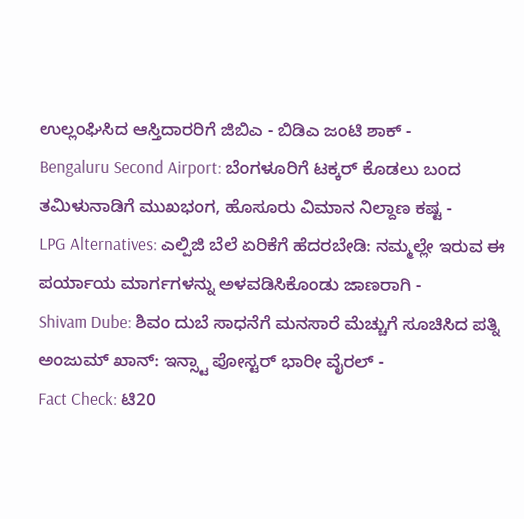ಉಲ್ಲಂಘಿಸಿದ ಆಸ್ತಿದಾರರಿಗೆ ಜಿಬಿಎ - ಬಿಡಿಎ ಜಂಟಿ ಶಾಕ್ -
Bengaluru Second Airport: ಬೆಂಗಳೂರಿಗೆ ಟಕ್ಕರ್ ಕೊಡಲು ಬಂದ ತಮಿಳುನಾಡಿಗೆ ಮುಖಭಂಗ, ಹೊಸೂರು ವಿಮಾನ ನಿಲ್ದಾಣ ಕಷ್ಟ -
LPG Alternatives: ಎಲ್ಪಿಜಿ ಬೆಲೆ ಏರಿಕೆಗೆ ಹೆದರಬೇಡಿ: ನಮ್ಮಲ್ಲೇ ಇರುವ ಈ ಪರ್ಯಾಯ ಮಾರ್ಗಗಳನ್ನು ಅಳವಡಿಸಿಕೊಂಡು ಜಾಣರಾಗಿ -
Shivam Dube: ಶಿವಂ ದುಬೆ ಸಾಧನೆಗೆ ಮನಸಾರೆ ಮೆಚ್ಚುಗೆ ಸೂಚಿಸಿದ ಪತ್ನಿ ಅಂಜುಮ್ ಖಾನ್: ಇನ್ಸ್ಟಾ ಪೋಸ್ಟರ್ ಭಾರೀ ವೈರಲ್ -
Fact Check: ಟಿ20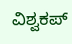ವಿಶ್ವಕಪ್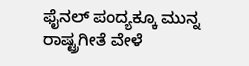ಫೈನಲ್ ಪಂದ್ಯಕ್ಕೂ ಮುನ್ನ ರಾಷ್ಟ್ರಗೀತೆ ವೇಳೆ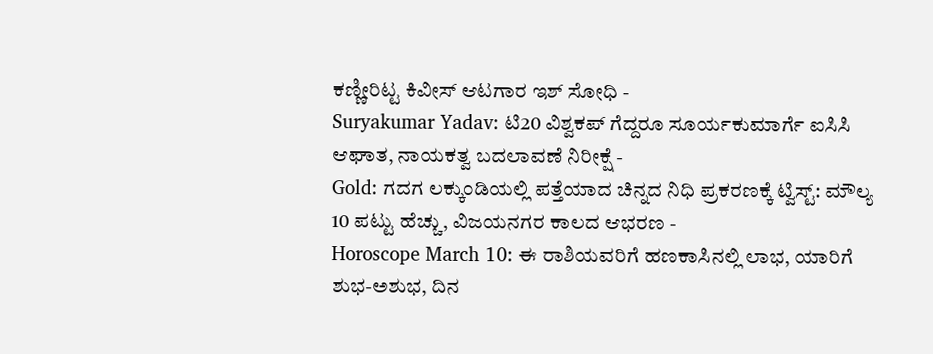ಕಣ್ಣೀರಿಟ್ಟ ಕಿವೀಸ್ ಆಟಗಾರ ಇಶ್ ಸೋಧಿ -
Suryakumar Yadav: ಟಿ20 ವಿಶ್ವಕಪ್ ಗೆದ್ದರೂ ಸೂರ್ಯಕುಮಾರ್ಗೆ ಐಸಿಸಿ ಆಘಾತ, ನಾಯಕತ್ವ ಬದಲಾವಣೆ ನಿರೀಕ್ಷೆ -
Gold: ಗದಗ ಲಕ್ಕುಂಡಿಯಲ್ಲಿ ಪತ್ತೆಯಾದ ಚಿನ್ನದ ನಿಧಿ ಪ್ರಕರಣಕ್ಕೆ ಟ್ವಿಸ್ಟ್: ಮೌಲ್ಯ 10 ಪಟ್ಟು ಹೆಚ್ಚು, ವಿಜಯನಗರ ಕಾಲದ ಆಭರಣ -
Horoscope March 10: ಈ ರಾಶಿಯವರಿಗೆ ಹಣಕಾಸಿನಲ್ಲಿ ಲಾಭ, ಯಾರಿಗೆ ಶುಭ-ಅಶುಭ, ದಿನ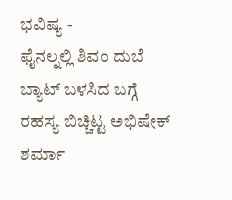ಭವಿಷ್ಯ -
ಫೈನಲ್ನಲ್ಲಿ ಶಿವಂ ದುಬೆ ಬ್ಯಾಟ್ ಬಳಸಿದ ಬಗ್ಗೆ ರಹಸ್ಯ ಬಿಚ್ಚಿಟ್ಟ ಅಭಿಷೇಕ್ ಶರ್ಮಾ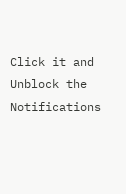Click it and Unblock the Notifications